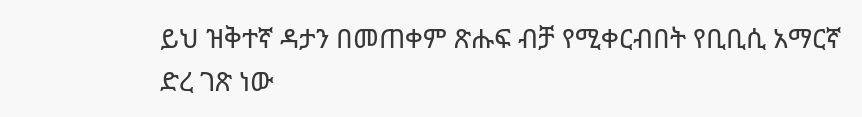ይህ ዝቅተኛ ዳታን በመጠቀም ጽሑፍ ብቻ የሚቀርብበት የቢቢሲ አማርኛ ድረ ገጽ ነው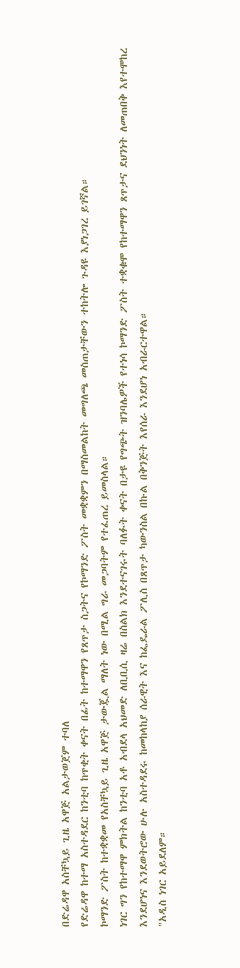በድሬዳዋ አስቸኳይ ጊዜ አዋጅ አልታወጀም ተባለ
የድሬዳዋ ከተማ አስተዳደር ከንቲባ ከጥቂት ቀናት በፊት ከተማዋን የጸጥታ ስጋትና የኮማንድ ፖስት መቋቋምን በማስመልከት መግለጫ መስጠታቸውን ተከትሎ ጉዳዩ እያነጋገረ ይገኛል።
ኮማንድ ፖስት ከተቋቋመ የአስቸኳይ ጊዜ አዋጅ ታውጇል ማለት ነው በሚል ግራ መጋባትም የተፈጠረ ይመስላል።
ነገር ግን የከተማዋ ምክትል ከንቲባ አቶ አብደላ አህመድ ለቢቢሲ ዛሬ በስልክ እንደተናገሩት ባለፉት ቀናት በታዩ የግጭት ዝንባሌዎች የተነሳ ኮማንድ ፖስት ተቋቁሞ የከተማዋን ጸጥታና ደህንነት ለመጠበቅ እየተሞከረ እንደሆነና እንደወትሮው ሁሉ አስተዳደሩ ከመከላከያ ሰራዊት እና ከፌዴራል ፖሊስ በጸጥታ ካውንስል በኩል በቅንጅት እየሰራ እንደሆነ አብራርተዋል።
"አዲስ ነገር አይደለም።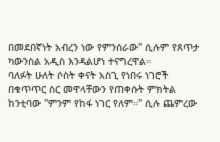በመደበኛነት አብረን ነው የምንሰራው" ሲሉም የጸጥታ ካውንስል አዲስ እንዳልሆነ ተናግረዋል።
ባለፉት ሁለት ሶስት ቀናት አስጊ የነበሩ ነገሮች በቁጥጥር ስር መዋላቸውን የጠቀሱት ምክትል ከንቲባው "ምንም የከፋ ነገር የለም።" ሲሉ ጨምረው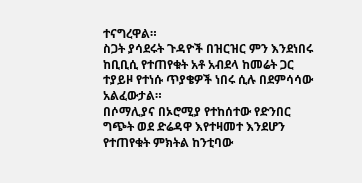ተናግረዋል።
ስጋት ያሳደሩት ጉዳዮች በዝርዝር ምን እንደነበሩ ከቢቢሲ የተጠየቁት አቶ አብደላ ከመሬት ጋር ተያይዞ የተነሱ ጥያቄዎች ነበሩ ሲሉ በደምሳሳው አልፈውታል።
በሶማሊያና በኦሮሚያ የተከሰተው የድንበር ግጭት ወደ ድሬዳዋ እየተዛመተ እንደሆን የተጠየቁት ምክትል ከንቲባው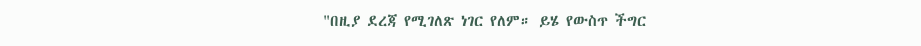"በዚያ ደረጃ የሚገለጽ ነገር የለም። ይሄ የውስጥ ችግር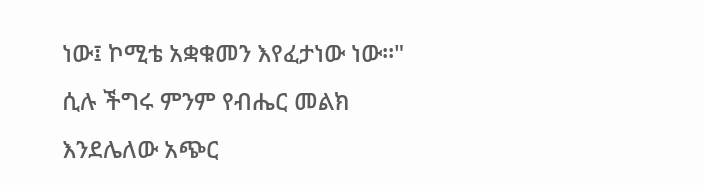ነው፤ ኮሚቴ አቋቁመን እየፈታነው ነው።" ሲሉ ችግሩ ምንም የብሔር መልክ እንደሌለው አጭር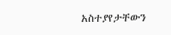አስተያየታቸውን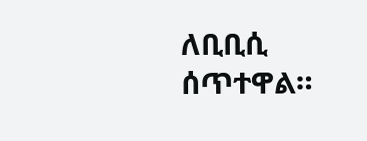ለቢቢሲ ሰጥተዋል።